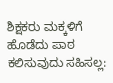ಶಿಕ್ಷಕರು ಮಕ್ಕಳಿಗೆ ಹೊಡೆದು ಪಾಠ ಕಲಿಸುವುದು ಸಹಿಸಲ್ಲ: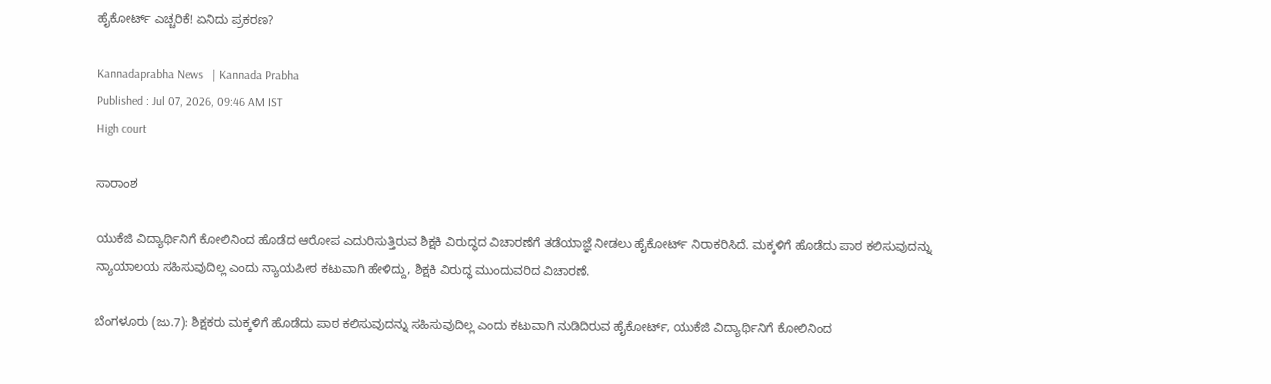ಹೈಕೋರ್ಟ್‌ ಎಚ್ಚರಿಕೆ! ಏನಿದು ಪ್ರಕರಣ?

Kannadaprabha News   | Kannada Prabha
Published : Jul 07, 2026, 09:46 AM IST
High court

ಸಾರಾಂಶ

ಯುಕೆಜಿ ವಿದ್ಯಾರ್ಥಿನಿಗೆ ಕೋಲಿನಿಂದ ಹೊಡೆದ ಆರೋಪ ಎದುರಿಸುತ್ತಿರುವ ಶಿಕ್ಷಕಿ ವಿರುದ್ಧದ ವಿಚಾರಣೆಗೆ ತಡೆಯಾಜ್ಞೆ ನೀಡಲು ಹೈಕೋರ್ಟ್ ನಿರಾಕರಿಸಿದೆ. ಮಕ್ಕಳಿಗೆ ಹೊಡೆದು ಪಾಠ ಕಲಿಸುವುದನ್ನು ನ್ಯಾಯಾಲಯ ಸಹಿಸುವುದಿಲ್ಲ ಎಂದು ನ್ಯಾಯಪೀಠ ಕಟುವಾಗಿ ಹೇಳಿದ್ದು, ಶಿಕ್ಷಕಿ ವಿರುದ್ಧ ಮುಂದುವರಿದ ವಿಚಾರಣೆ.

ಬೆಂಗಳೂರು (ಜು.7): ಶಿಕ್ಷಕರು ಮಕ್ಕಳಿಗೆ ಹೊಡೆದು ಪಾಠ ಕಲಿಸುವುದನ್ನು ಸಹಿಸುವುದಿಲ್ಲ ಎಂದು ಕಟುವಾಗಿ ನುಡಿದಿರುವ ಹೈಕೋರ್ಟ್, ಯುಕೆಜಿ ವಿದ್ಯಾರ್ಥಿನಿಗೆ‌ ಕೋಲಿನಿಂದ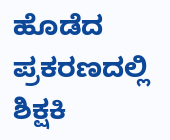ಹೊಡೆದ ಪ್ರಕರಣದಲ್ಲಿ ಶಿಕ್ಷಕಿ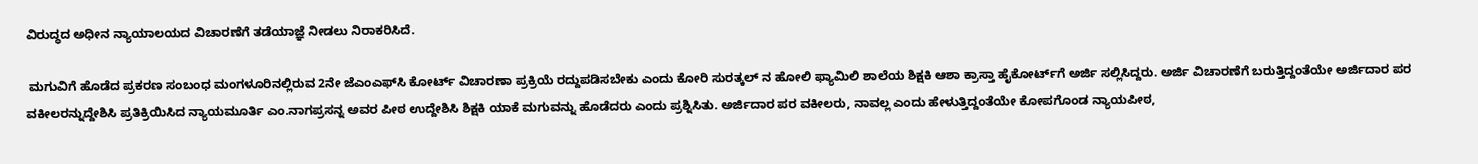ವಿರುದ್ಧದ ಅಧೀನ ನ್ಯಾಯಾಲಯದ ವಿಚಾರಣೆಗೆ ತಡೆಯಾಜ್ಞೆ ನೀಡಲು ನಿರಾಕರಿಸಿದೆ.

 ಮಗುವಿಗೆ ಹೊಡೆದ ಪ್ರಕರಣ ಸಂಬಂಧ ‌ಮಂಗಳೂರಿನಲ್ಲಿರುವ 2ನೇ ಜೆಎಂಎಫ್‌ಸಿ ಕೋರ್ಟ್ ವಿಚಾರಣಾ ಪ್ರಕ್ರಿಯೆ ರದ್ದುಪಡಿಸಬೇಕು ಎಂದು ಕೋರಿ ಸುರತ್ಕಲ್ ನ‌‌ ಹೋಲಿ ಫ್ಯಾಮಿಲಿ ಶಾಲೆಯ‌ ಶಿಕ್ಷಕಿ ಆಶಾ ಕ್ರಾಸ್ತಾ ಹೈಕೋರ್ಟ್‌ಗೆ ಅರ್ಜಿ‌ ಸಲ್ಲಿಸಿದ್ದರು. ಅರ್ಜಿ ವಿಚಾರಣೆಗೆ ಬರುತ್ತಿದ್ದಂತೆಯೇ ಅರ್ಜಿದಾರ ಪರ ವಕೀಲರನ್ನುದ್ದೇಶಿಸಿ ಪ್ರತಿಕ್ರಿಯಿಸಿದ ನ್ಯಾಯಮೂರ್ತಿ ಎಂ.ನಾಗಪ್ರಸನ್ನ ಅವರ ಪೀಠ ಉದ್ದೇಶಿಸಿ ಶಿಕ್ಷಕಿ ಯಾಕೆ ಮಗುವನ್ನು ಹೊಡೆದರು ಎಂದು ಪ್ರಶ್ನಿಸಿತು. ಅರ್ಜಿದಾರ ಪರ ವಕೀಲರು, ನಾವಲ್ಲ ಎಂದು ಹೇಳುತ್ತಿದ್ದಂತೆಯೇ ಕೋಪಗೊಂಡ ನ್ಯಾಯಪೀಠ,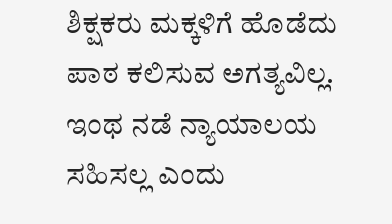ಶಿಕ್ಷಕರು ಮಕ್ಕಳಿಗೆ ಹೊಡೆದು ಪಾಠ ಕಲಿಸುವ ಅಗತ್ಯವಿಲ್ಲ. ಇಂಥ ನಡೆ ನ್ಯಾಯಾಲಯ ಸಹಿಸಲ್ಲ ಎಂದು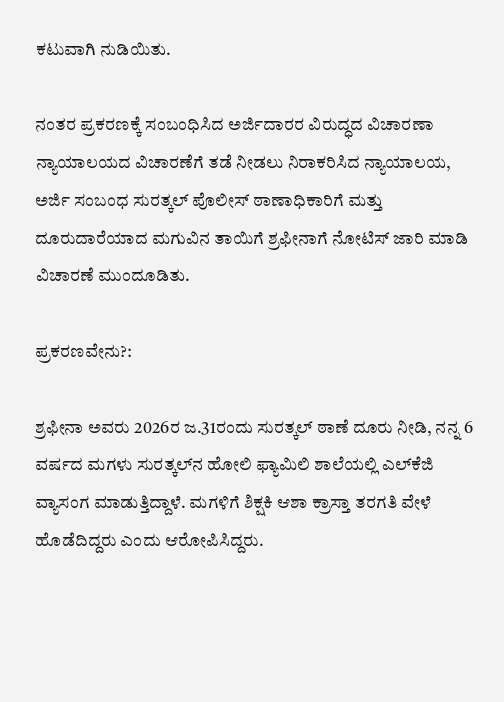ಕಟುವಾಗಿ ನುಡಿಯಿತು.

ನಂತರ ಪ್ರಕರಣಕ್ಕೆ ಸಂಬಂಧಿಸಿದ ಅರ್ಜಿದಾರರ ವಿರುದ್ಧದ ವಿಚಾರಣಾ ನ್ಯಾಯಾಲಯದ ವಿಚಾರಣೆಗೆ ತಡೆ ನೀಡಲು ನಿರಾಕರಿಸಿದ ನ್ಯಾಯಾಲಯ, ಅರ್ಜಿ ಸಂಬಂಧ‌ ಸುರತ್ಕಲ್ ಪೊಲೀಸ್ ಠಾಣಾಧಿಕಾರಿಗೆ ಮತ್ತು ದೂರುದಾರೆಯಾದ ಮಗುವಿನ ತಾಯಿಗೆ ಶ್ರಫೀನಾಗೆ ನೋಟಿಸ್ ಜಾರಿ ಮಾಡಿ ವಿಚಾರಣೆ ಮುಂದೂಡಿತು.

ಪ್ರಕರಣವೇನು?:

ಶ್ರಫೀನಾ ಅವರು 2026ರ ಜ.31ರಂದು ಸುರತ್ಕಲ್ ಠಾಣೆ ದೂರು ನೀಡಿ, ನನ್ನ 6 ವರ್ಷದ ಮಗಳು ಸುರತ್ಕಲ್‌ನ ಹೋಲಿ ಫ್ಯಾಮಿಲಿ ಶಾಲೆಯಲ್ಲಿ ಎಲ್‌ಕೆಜಿ ವ್ಯಾಸಂಗ ಮಾಡುತ್ತಿದ್ದಾಳೆ. ಮಗಳಿಗೆ ಶಿಕ್ಷಕಿ ಆಶಾ ಕ್ರಾಸ್ತಾ ತರಗತಿ ವೇಳೆ ಹೊಡೆದಿದ್ದರು‌ ಎಂದು ಆರೋಪಿಸಿದ್ದರು.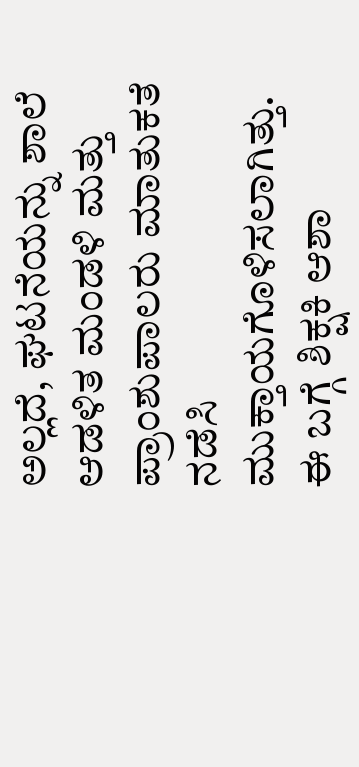ಅಲ್ಲದೆ, ಘಟನೆಯನ್ನು ಶಾಲೆ ಆಡಳಿತ ಮಂಡಳಿ ಮತ್ತು ಪ್ರಾಂಶುಪಾಲರು ಮಾತುಕತೆ ನಡೆಸಿ ಮುಕ್ತಾಯಗೊಳಿಸಲಾಗಿತ್ತು. ಈ ಬಗ್ಗೆ ಶಿಕ್ಷಕಿ ಆಶಾ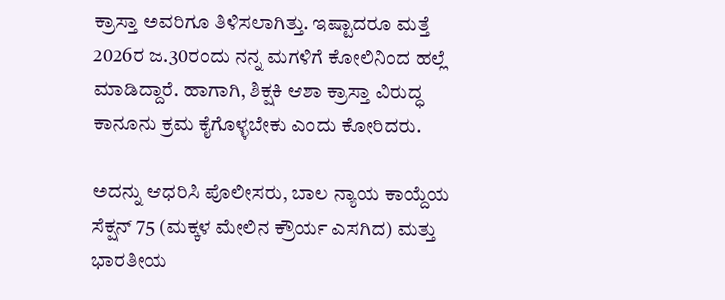ಕ್ರಾಸ್ತಾ ಅವರಿಗೂ ತಿಳಿಸಲಾಗಿತ್ತು. ಇಷ್ಟಾದರೂ ಮತ್ತೆ 2026ರ ಜ.30ರಂದು ನನ್ನ ಮಗಳಿಗೆ ಕೋಲಿನಿಂದ ಹಲ್ಲೆ ಮಾಡಿದ್ದಾರೆ‌. ಹಾಗಾಗಿ, ಶಿಕ್ಷಕಿ ಆಶಾ ಕ್ರಾಸ್ತಾ ವಿರುದ್ಧ ಕಾನೂನು ಕ್ರಮ ಕೈಗೊಳ್ಳಬೇಕು ಎಂದು ಕೋರಿದರು.

ಅದನ್ನು ಆಧರಿಸಿ ಪೊಲೀಸರು, ಬಾಲ ನ್ಯಾಯ ಕಾಯ್ದೆಯ ಸೆಕ್ಷನ್ 75 (ಮಕ್ಕಳ ಮೇಲಿನ ಕ್ರೌರ್ಯ ಎಸಗಿದ) ಮತ್ತು ಭಾರತೀಯ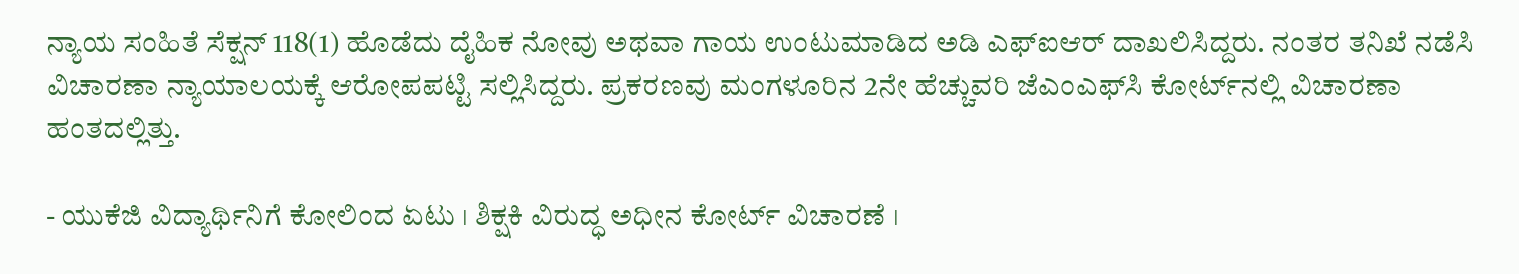ನ್ಯಾಯ ಸಂಹಿತೆ ಸೆಕ್ಷನ್ 118(1) ಹೊಡೆದು ದೈಹಿಕ ನೋವು ಅಥವಾ ಗಾಯ ಉಂಟುಮಾಡಿದ ಅಡಿ ಎಫ್ಐಆರ್ ದಾಖಲಿಸಿದ್ದರು. ನಂತರ ತನಿಖೆ ನಡೆಸಿ ವಿಚಾರಣಾ ನ್ಯಾಯಾಲಯಕ್ಕೆ ಆರೋಪ‌ಪಟ್ಟಿ ‌ಸಲ್ಲಿಸಿದ್ದರು. ಪ್ರಕರಣವು ಮಂಗಳೂರಿನ 2ನೇ ಹೆಚ್ಚುವರಿ ಜೆಎಂಎಫ್‌ಸಿ ಕೋರ್ಟ್‌ನಲ್ಲಿ ವಿಚಾರಣಾ ಹಂತದಲ್ಲಿತ್ತು.

- ಯುಕೆಜಿ ವಿದ್ಯಾರ್ಥಿನಿಗೆ ಕೋಲಿಂದ ಏಟು । ಶಿಕ್ಷಕಿ ವಿರುದ್ಧ ಅಧೀನ ಕೋರ್ಟ್‌ ವಿಚಾರಣೆ ।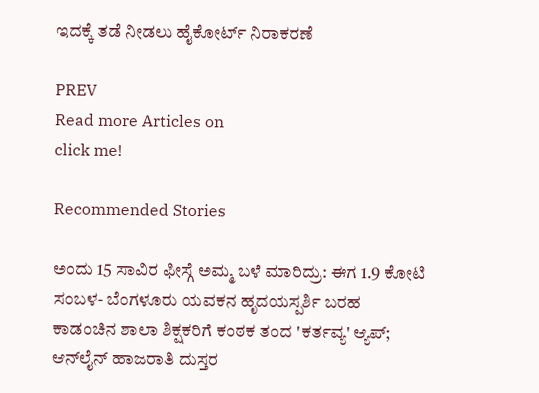ಇದಕ್ಕೆ ತಡೆ ನೀಡಲು ಹೈಕೋರ್ಟ್‌ ನಿರಾಕರಣೆ

PREV
Read more Articles on
click me!

Recommended Stories

ಅಂದು 15 ಸಾವಿರ ಫೀಸ್ಗೆ ಅಮ್ಮ ಬಳೆ ಮಾರಿದ್ರು: ಈಗ 1.9 ಕೋಟಿ ಸಂಬಳ- ಬೆಂಗಳೂರು ಯವಕನ ಹೃದಯಸ್ಪರ್ಶಿ ಬರಹ
ಕಾಡಂಚಿನ ಶಾಲಾ ಶಿಕ್ಷಕರಿಗೆ ಕಂಠಕ ತಂದ 'ಕರ್ತವ್ಯ' ಆ್ಯಪ್‌; ಆನ್‌ಲೈನ್ ಹಾಜರಾತಿ ದುಸ್ತರ